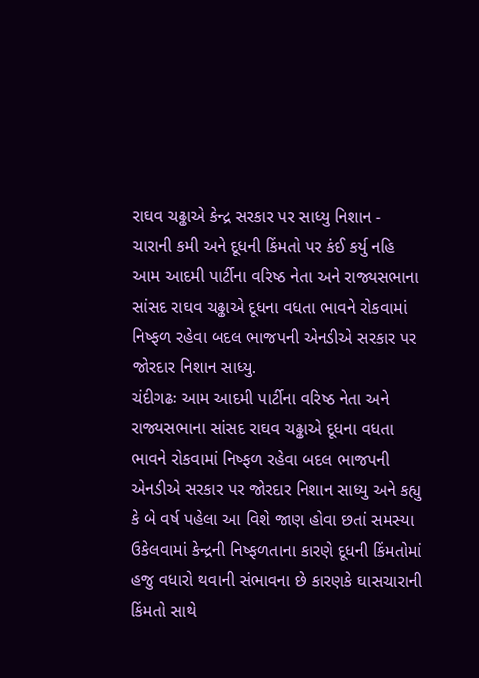રાઘવ ચઢ્ઢાએ કેન્દ્ર સરકાર પર સાધ્યુ નિશાન - ચારાની કમી અને દૂધની કિંમતો પર કંઈ કર્યુ નહિ
આમ આદમી પાર્ટીના વરિષ્ઠ નેતા અને રાજ્યસભાના સાંસદ રાઘવ ચઢ્ઢાએ દૂધના વધતા ભાવને રોકવામાં નિષ્ફળ રહેવા બદલ ભાજપની એનડીએ સરકાર પર જોરદાર નિશાન સાધ્યુ.
ચંદીગઢઃ આમ આદમી પાર્ટીના વરિષ્ઠ નેતા અને રાજ્યસભાના સાંસદ રાઘવ ચઢ્ઢાએ દૂધના વધતા ભાવને રોકવામાં નિષ્ફળ રહેવા બદલ ભાજપની એનડીએ સરકાર પર જોરદાર નિશાન સાધ્યુ અને કહ્યુ કે બે વર્ષ પહેલા આ વિશે જાણ હોવા છતાં સમસ્યા ઉકેલવામાં કેન્દ્રની નિષ્ફળતાના કારણે દૂધની કિંમતોમાં હજુ વધારો થવાની સંભાવના છે કારણકે ઘાસચારાની કિંમતો સાથે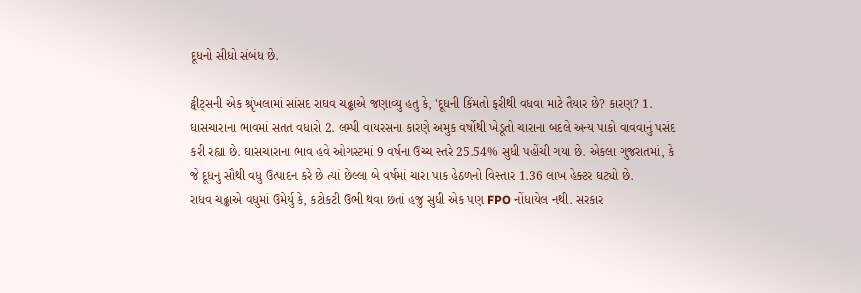દૂધનો સીધો સંબંધ છે.

ટ્વીટ્સની એક શ્રૃંખલામાં સાંસદ રાઘવ ચઢ્ઢાએ જણાવ્યુ હતુ કે, 'દૂધની કિંમતો ફરીથી વધવા માટે તૈયાર છે? કારણ? 1. ઘાસચારાના ભાવમાં સતત વધારો 2. લમ્પી વાયરસના કારણે અમુક વર્ષોથી ખેડૂતો ચારાના બદલે અન્ય પાકો વાવવાનું પસંદ કરી રહ્યા છે. ઘાસચારાના ભાવ હવે ઓગસ્ટમાં 9 વર્ષના ઉચ્ચ સ્તરે 25.54% સુધી પહોંચી ગયા છે. એકલા ગુજરાતમાં, કે જે દૂધનુ સૌથી વધુ ઉત્પાદન કરે છે ત્યાં છેલ્લા બે વર્ષમાં ચારા પાક હેઠળનો વિસ્તાર 1.36 લાખ હેક્ટર ઘટ્યો છે.
રાધવ ચઢ્ઢાએ વધુમાં ઉમેર્યુ કે, કટોકટી ઉભી થવા છતાં હજુ સુધી એક પણ FPO નોંધાયેલ નથી. સરકાર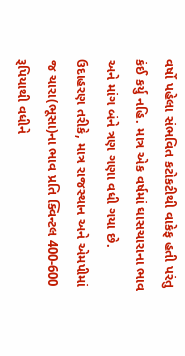વર્ષો પહેલા સંભવિત કટોકટીથી વાકેફ હતી પરંતુ કંઈ કર્યુ નહિ. માત્ર એક વર્ષમાં ઘાસચારાના ભાવ અને માંગ બંને ત્રણ ગણા વધી ગયા છે. ઉદાહરણ તરીકે, માત્ર રાજસ્થાન અને એમપીમાં જ ચારા(ભૂસા)ના ભાવ પ્રતિ ક્વિન્ટલ 400-600 રૂપિયાથી વધીને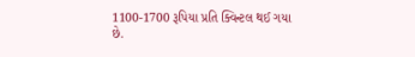1100-1700 રૂપિયા પ્રતિ ક્વિન્ટલ થઈ ગયા છે.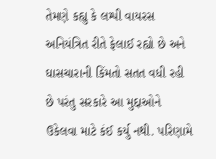તેમણે કહ્યુ કે લમ્પી વાયરસ અનિયંત્રિત રીતે ફેલાઈ રહ્યો છે અને ઘાસચારાની કિંમતો સતત વધી રહી છે પરંતુ સરકારે આ મુદ્દાઓને ઉકેલવા માટે કંઈ કર્યુ નથી. પરિણામે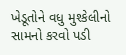ખેડૂતોને વધુ મુશ્કેલીનો સામનો કરવો પડી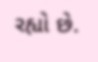રહ્યો છે.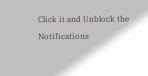Click it and Unblock the Notifications